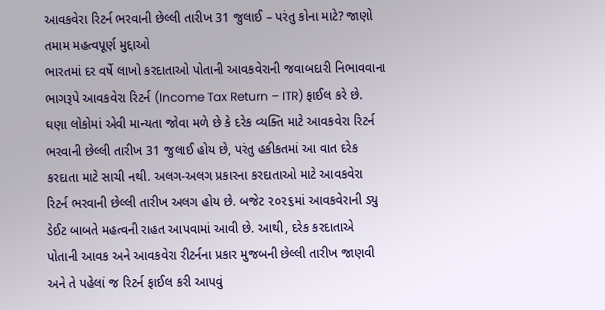આવકવેરા રિટર્ન ભરવાની છેલ્લી તારીખ 31 જુલાઈ – પરંતુ કોના માટે? જાણો તમામ મહત્વપૂર્ણ મુદ્દાઓ
ભારતમાં દર વર્ષે લાખો કરદાતાઓ પોતાની આવકવેરાની જવાબદારી નિભાવવાના ભાગરૂપે આવકવેરા રિટર્ન (Income Tax Return – ITR) ફાઈલ કરે છે. ઘણા લોકોમાં એવી માન્યતા જોવા મળે છે કે દરેક વ્યક્તિ માટે આવકવેરા રિટર્ન ભરવાની છેલ્લી તારીખ 31 જુલાઈ હોય છે, પરંતુ હકીકતમાં આ વાત દરેક કરદાતા માટે સાચી નથી. અલગ-અલગ પ્રકારના કરદાતાઓ માટે આવકવેરા રિટર્ન ભરવાની છેલ્લી તારીખ અલગ હોય છે. બજેટ ૨૦૨૬માં આવકવેરાની ડ્યુ ડેઈટ બાબતે મહત્વની રાહત આપવામાં આવી છે. આથી, દરેક કરદાતાએ પોતાની આવક અને આવકવેરા રીટર્નના પ્રકાર મુજબની છેલ્લી તારીખ જાણવી અને તે પહેલાં જ રિટર્ન ફાઈલ કરી આપવું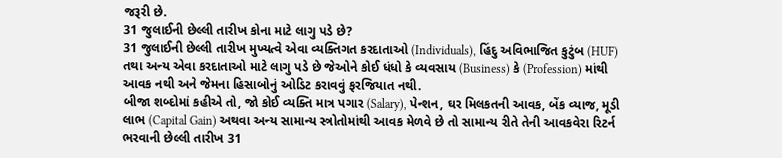જરૂરી છે.
31 જુલાઈની છેલ્લી તારીખ કોના માટે લાગુ પડે છે?
31 જુલાઈની છેલ્લી તારીખ મુખ્યત્વે એવા વ્યક્તિગત કરદાતાઓ (Individuals), હિંદુ અવિભાજિત કુટુંબ (HUF) તથા અન્ય એવા કરદાતાઓ માટે લાગુ પડે છે જેઓને કોઈ ધંધો કે વ્યવસાય (Business) કે (Profession) માંથી આવક નથી અને જેમના હિસાબોનું ઓડિટ કરાવવું ફરજિયાત નથી.
બીજા શબ્દોમાં કહીએ તો, જો કોઈ વ્યક્તિ માત્ર પગાર (Salary), પેન્શન, ઘર મિલકતની આવક, બેંક વ્યાજ, મૂડી લાભ (Capital Gain) અથવા અન્ય સામાન્ય સ્ત્રોતોમાંથી આવક મેળવે છે તો સામાન્ય રીતે તેની આવકવેરા રિટર્ન ભરવાની છેલ્લી તારીખ 31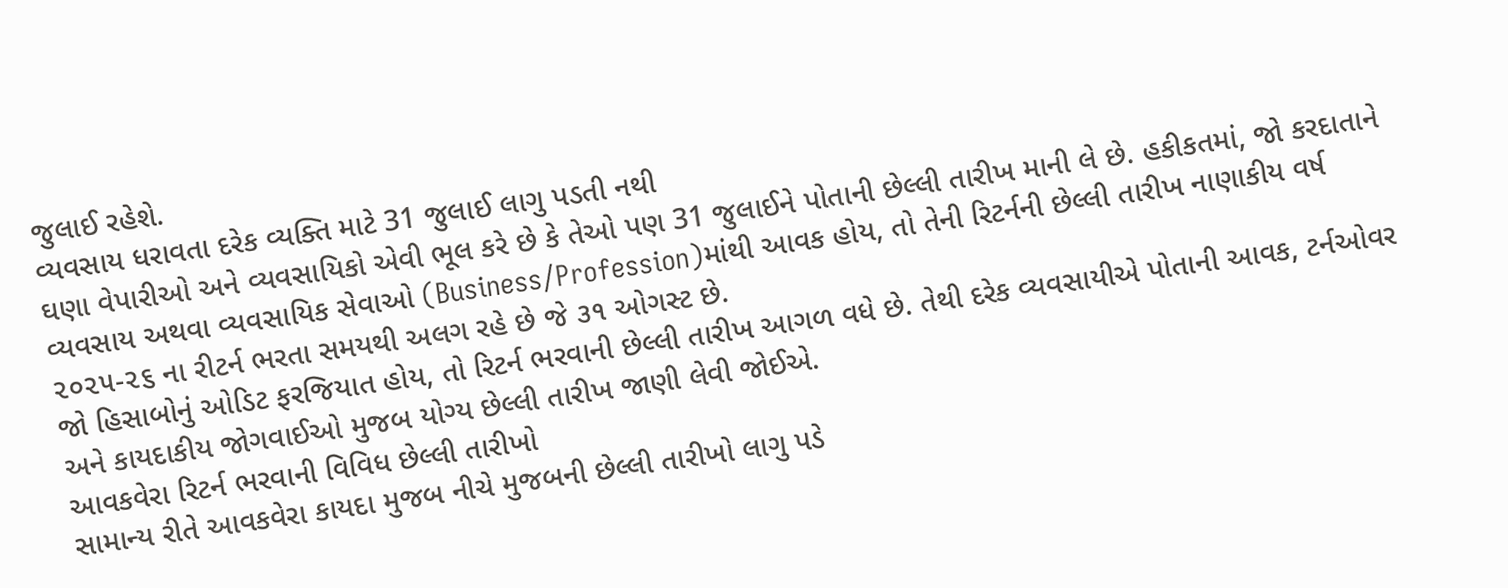જુલાઈ રહેશે.
વ્યવસાય ધરાવતા દરેક વ્યક્તિ માટે 31 જુલાઈ લાગુ પડતી નથી
ઘણા વેપારીઓ અને વ્યવસાયિકો એવી ભૂલ કરે છે કે તેઓ પણ 31 જુલાઈને પોતાની છેલ્લી તારીખ માની લે છે. હકીકતમાં, જો કરદાતાને વ્યવસાય અથવા વ્યવસાયિક સેવાઓ (Business/Profession)માંથી આવક હોય, તો તેની રિટર્નની છેલ્લી તારીખ નાણાકીય વર્ષ ૨૦૨૫-૨૬ ના રીટર્ન ભરતા સમયથી અલગ રહે છે જે ૩૧ ઓગસ્ટ છે.
જો હિસાબોનું ઓડિટ ફરજિયાત હોય, તો રિટર્ન ભરવાની છેલ્લી તારીખ આગળ વધે છે. તેથી દરેક વ્યવસાયીએ પોતાની આવક, ટર્નઓવર અને કાયદાકીય જોગવાઈઓ મુજબ યોગ્ય છેલ્લી તારીખ જાણી લેવી જોઈએ.
આવકવેરા રિટર્ન ભરવાની વિવિધ છેલ્લી તારીખો
સામાન્ય રીતે આવકવેરા કાયદા મુજબ નીચે મુજબની છેલ્લી તારીખો લાગુ પડે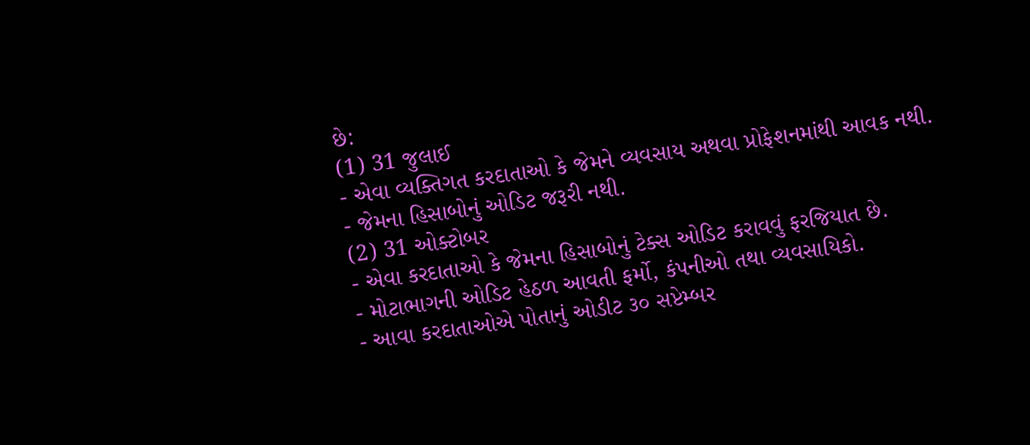છે:
(1) 31 જુલાઈ
- એવા વ્યક્તિગત કરદાતાઓ કે જેમને વ્યવસાય અથવા પ્રોફેશનમાંથી આવક નથી.
- જેમના હિસાબોનું ઓડિટ જરૂરી નથી.
(2) 31 ઓક્ટોબર
- એવા કરદાતાઓ કે જેમના હિસાબોનું ટેક્સ ઓડિટ કરાવવું ફરજિયાત છે.
- મોટાભાગની ઓડિટ હેઠળ આવતી ફર્મો, કંપનીઓ તથા વ્યવસાયિકો.
- આવા કરદાતાઓએ પોતાનું ઓડીટ ૩૦ સપ્ટેમ્બર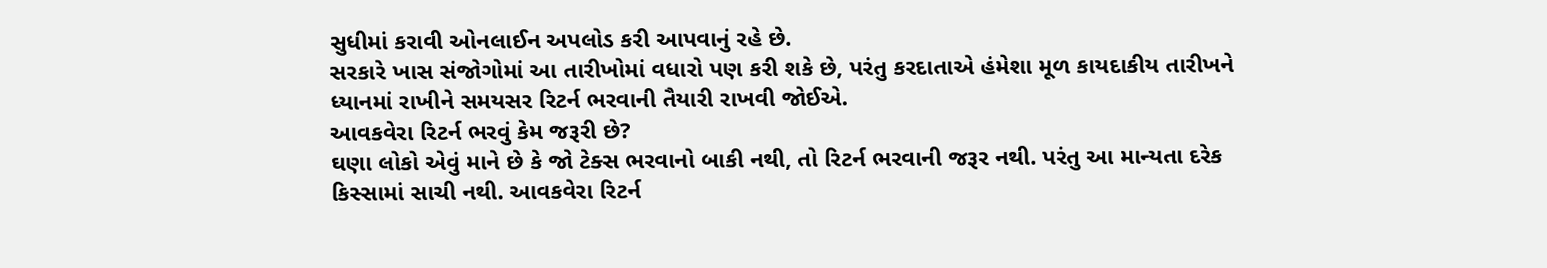સુધીમાં કરાવી ઓનલાઈન અપલોડ કરી આપવાનું રહે છે.
સરકારે ખાસ સંજોગોમાં આ તારીખોમાં વધારો પણ કરી શકે છે, પરંતુ કરદાતાએ હંમેશા મૂળ કાયદાકીય તારીખને ધ્યાનમાં રાખીને સમયસર રિટર્ન ભરવાની તૈયારી રાખવી જોઈએ.
આવકવેરા રિટર્ન ભરવું કેમ જરૂરી છે?
ઘણા લોકો એવું માને છે કે જો ટેક્સ ભરવાનો બાકી નથી, તો રિટર્ન ભરવાની જરૂર નથી. પરંતુ આ માન્યતા દરેક કિસ્સામાં સાચી નથી. આવકવેરા રિટર્ન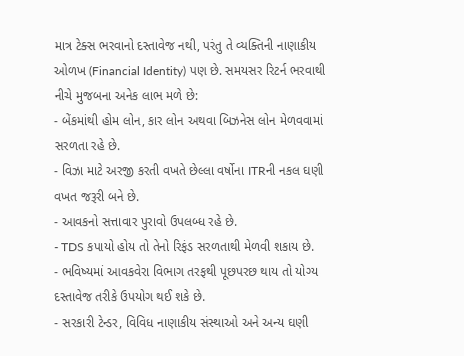માત્ર ટેક્સ ભરવાનો દસ્તાવેજ નથી, પરંતુ તે વ્યક્તિની નાણાકીય ઓળખ (Financial Identity) પણ છે. સમયસર રિટર્ન ભરવાથી નીચે મુજબના અનેક લાભ મળે છે:
- બેંકમાંથી હોમ લોન, કાર લોન અથવા બિઝનેસ લોન મેળવવામાં સરળતા રહે છે.
- વિઝા માટે અરજી કરતી વખતે છેલ્લા વર્ષોના ITRની નકલ ઘણી વખત જરૂરી બને છે.
- આવકનો સત્તાવાર પુરાવો ઉપલબ્ધ રહે છે.
- TDS કપાયો હોય તો તેનો રિફંડ સરળતાથી મેળવી શકાય છે.
- ભવિષ્યમાં આવકવેરા વિભાગ તરફથી પૂછપરછ થાય તો યોગ્ય દસ્તાવેજ તરીકે ઉપયોગ થઈ શકે છે.
- સરકારી ટેન્ડર, વિવિધ નાણાકીય સંસ્થાઓ અને અન્ય ઘણી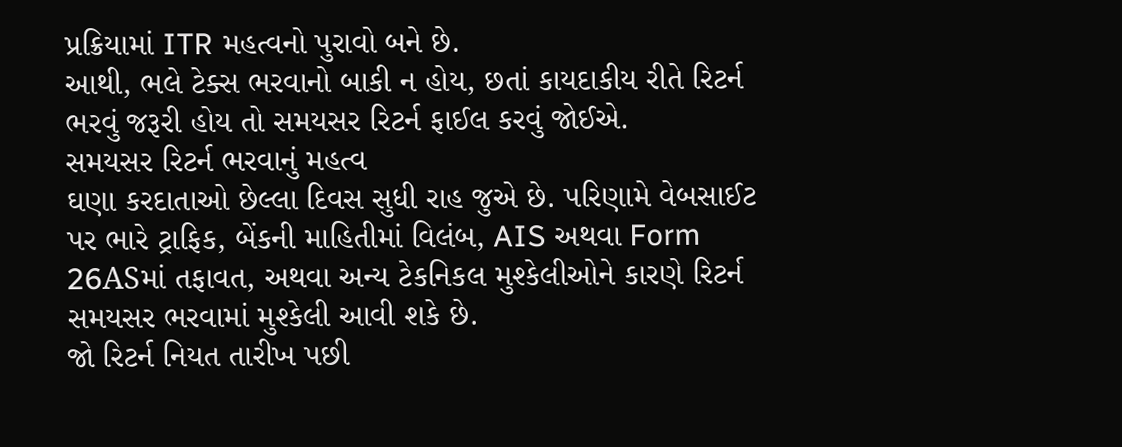પ્રક્રિયામાં ITR મહત્વનો પુરાવો બને છે.
આથી, ભલે ટેક્સ ભરવાનો બાકી ન હોય, છતાં કાયદાકીય રીતે રિટર્ન ભરવું જરૂરી હોય તો સમયસર રિટર્ન ફાઈલ કરવું જોઈએ.
સમયસર રિટર્ન ભરવાનું મહત્વ
ઘણા કરદાતાઓ છેલ્લા દિવસ સુધી રાહ જુએ છે. પરિણામે વેબસાઈટ પર ભારે ટ્રાફિક, બેંકની માહિતીમાં વિલંબ, AIS અથવા Form 26ASમાં તફાવત, અથવા અન્ય ટેકનિકલ મુશ્કેલીઓને કારણે રિટર્ન સમયસર ભરવામાં મુશ્કેલી આવી શકે છે.
જો રિટર્ન નિયત તારીખ પછી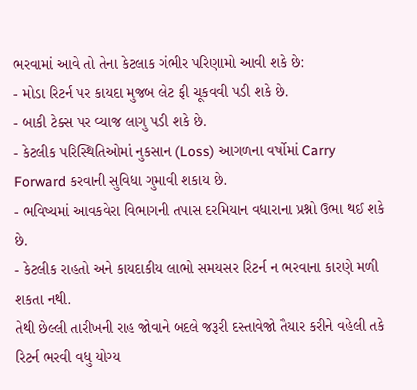ભરવામાં આવે તો તેના કેટલાક ગંભીર પરિણામો આવી શકે છે:
- મોડા રિટર્ન પર કાયદા મુજબ લેટ ફી ચૂકવવી પડી શકે છે.
- બાકી ટેક્સ પર વ્યાજ લાગુ પડી શકે છે.
- કેટલીક પરિસ્થિતિઓમાં નુકસાન (Loss) આગળના વર્ષોમાં Carry Forward કરવાની સુવિધા ગુમાવી શકાય છે.
- ભવિષ્યમાં આવકવેરા વિભાગની તપાસ દરમિયાન વધારાના પ્રશ્નો ઉભા થઈ શકે છે.
- કેટલીક રાહતો અને કાયદાકીય લાભો સમયસર રિટર્ન ન ભરવાના કારણે મળી શકતા નથી.
તેથી છેલ્લી તારીખની રાહ જોવાને બદલે જરૂરી દસ્તાવેજો તૈયાર કરીને વહેલી તકે રિટર્ન ભરવી વધુ યોગ્ય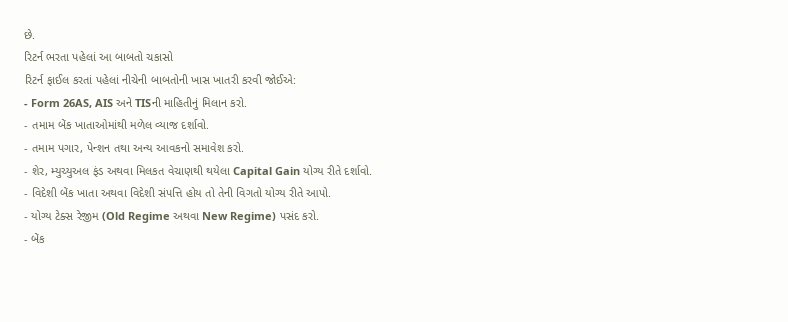છે.
રિટર્ન ભરતા પહેલાં આ બાબતો ચકાસો
રિટર્ન ફાઈલ કરતાં પહેલાં નીચેની બાબતોની ખાસ ખાતરી કરવી જોઈએ:
- Form 26AS, AIS અને TISની માહિતીનું મિલાન કરો.
- તમામ બેંક ખાતાઓમાંથી મળેલ વ્યાજ દર્શાવો.
- તમામ પગાર, પેન્શન તથા અન્ય આવકનો સમાવેશ કરો.
- શેર, મ્યુચ્યુઅલ ફંડ અથવા મિલકત વેચાણથી થયેલા Capital Gain યોગ્ય રીતે દર્શાવો.
- વિદેશી બેંક ખાતા અથવા વિદેશી સંપત્તિ હોય તો તેની વિગતો યોગ્ય રીતે આપો.
- યોગ્ય ટેક્સ રેજીમ (Old Regime અથવા New Regime) પસંદ કરો.
- બેંક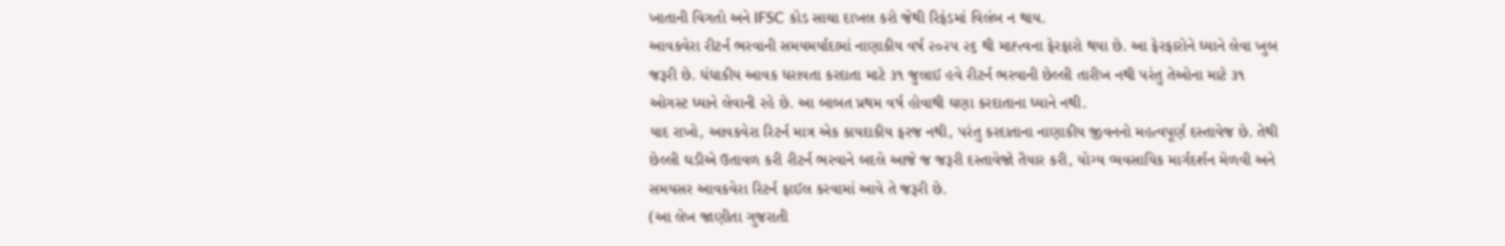ખાતાની વિગતો અને IFSC કોડ સાચા દાખલ કરો જેથી રિફંડમાં વિલંબ ન થાય.
આવકવેરા રીટર્ન ભરવાની સમયમર્યાદામાં નાણાકીય વર્ષ ૨૦૨૫ ૨૬ થી માહ્ત્વના ફેરફારો થયા છે. આ ફેરફારોને ધ્યાને લેવા ખુબ જરૂરી છે. ધંધાકીય આવક ધરાવતા કરદાતા માટે ૩૧ જુલાઈ હવે રીટર્ન ભરવાની છેલ્લી તારીખ નથી પરંતુ તેઓના માટે ૩૧ ઓગસ્ટ ધ્યાને લેવાની રહે છે. આ બાબત પ્રથમ વર્ષ હોવાથી ઘણા કરદાતાના ધ્યાને નથી.
યાદ રાખો, આવકવેરા રિટર્ન માત્ર એક કાયદાકીય ફરજ નથી, પરંતુ કરદાતાના નાણાકીય જીવનનો મહત્વપૂર્ણ દસ્તાવેજ છે. તેથી છેલ્લી ઘડીએ ઉતાવળ કરી રીટર્ન ભરવાને બદલે આજે જ જરૂરી દસ્તાવેજો તૈયાર કરી, યોગ્ય વ્યવસાયિક માર્ગદર્શન મેળવી અને સમયસર આવકવેરા રિટર્ન ફાઈલ કરવામાં આવે તે જરૂરી છે.
(આ લેખ જાણીતા ગુજરાતી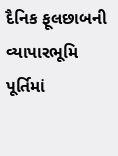દૈનિક ફૂલછાબની વ્યાપારભૂમિ પૂર્તિમાં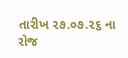તારીખ ૨૭.૦૭.૨૬ ના રોજ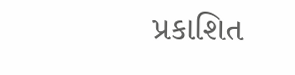પ્રકાશિત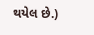થયેલ છે.)